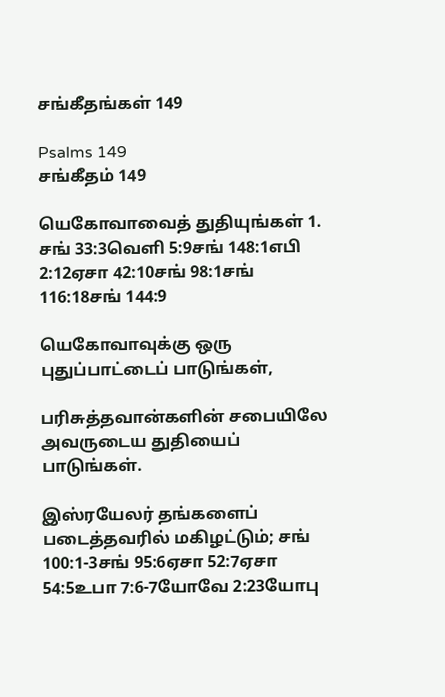சங்கீதங்கள் 149

Psalms 149
சங்கீதம் 149

யெகோவாவைத் துதியுங்கள் 1. சங் 33:3வெளி 5:9சங் 148:1எபி 2:12ஏசா 42:10சங் 98:1சங் 116:18சங் 144:9

யெகோவாவுக்கு ஒரு புதுப்பாட்டைப் பாடுங்கள்,

பரிசுத்தவான்களின் சபையிலே அவருடைய துதியைப் பாடுங்கள்.

இஸ்ரயேலர் தங்களைப் படைத்தவரில் மகிழட்டும்; சங் 100:1-3சங் 95:6ஏசா 52:7ஏசா 54:5உபா 7:6-7யோவே 2:23யோபு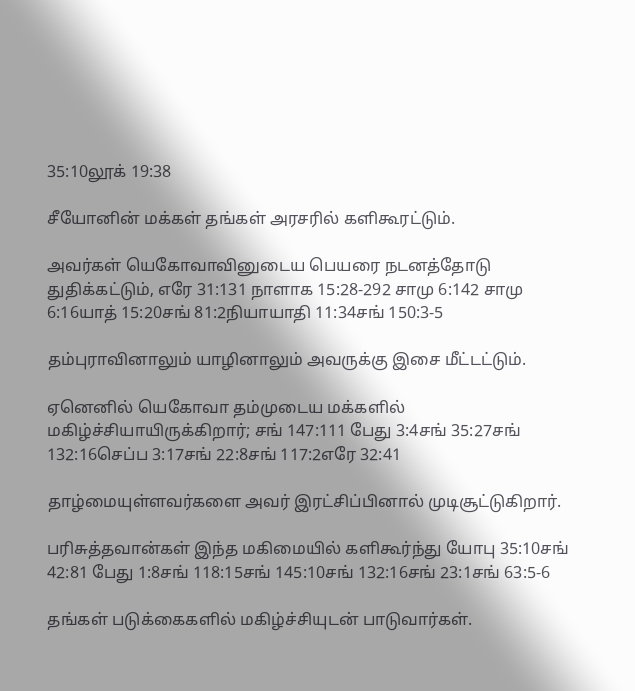35:10லூக் 19:38

சீயோனின் மக்கள் தங்கள் அரசரில் களிகூரட்டும்.

அவர்கள் யெகோவாவினுடைய பெயரை நடனத்தோடு துதிக்கட்டும், எரே 31:131 நாளாக 15:28-292 சாமு 6:142 சாமு 6:16யாத் 15:20சங் 81:2நியாயாதி 11:34சங் 150:3-5

தம்புராவினாலும் யாழினாலும் அவருக்கு இசை மீட்டட்டும்.

ஏனெனில் யெகோவா தம்முடைய மக்களில் மகிழ்ச்சியாயிருக்கிறார்; சங் 147:111 பேது 3:4சங் 35:27சங் 132:16செப்ப 3:17சங் 22:8சங் 117:2எரே 32:41

தாழ்மையுள்ளவர்களை அவர் இரட்சிப்பினால் முடிசூட்டுகிறார்.

பரிசுத்தவான்கள் இந்த மகிமையில் களிகூர்ந்து யோபு 35:10சங் 42:81 பேது 1:8சங் 118:15சங் 145:10சங் 132:16சங் 23:1சங் 63:5-6

தங்கள் படுக்கைகளில் மகிழ்ச்சியுடன் பாடுவார்கள்.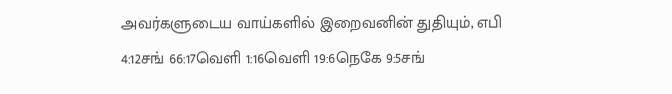அவர்களுடைய வாய்களில் இறைவனின் துதியும், எபி 4:12சங் 66:17வெளி 1:16வெளி 19:6நெகே 9:5சங்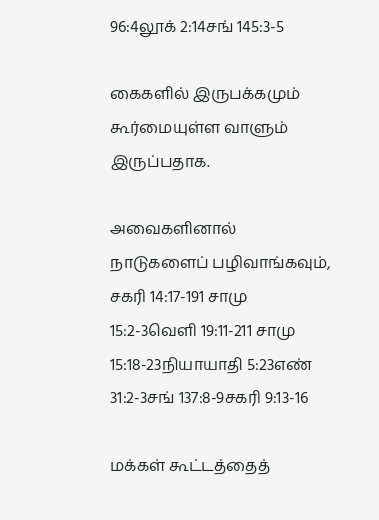96:4லூக் 2:14சங் 145:3-5

கைகளில் இருபக்கமும் கூர்மையுள்ள வாளும் இருப்பதாக.

அவைகளினால் நாடுகளைப் பழிவாங்கவும், சகரி 14:17-191 சாமு 15:2-3வெளி 19:11-211 சாமு 15:18-23நியாயாதி 5:23எண் 31:2-3சங் 137:8-9சகரி 9:13-16

மக்கள் கூட்டத்தைத்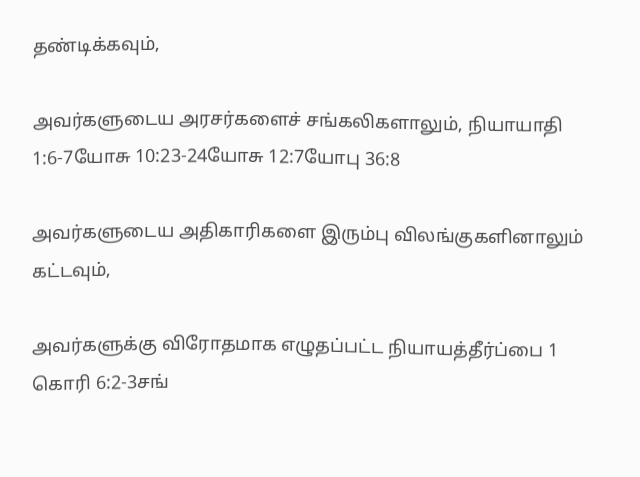தண்டிக்கவும்,

அவர்களுடைய அரசர்களைச் சங்கலிகளாலும், நியாயாதி 1:6-7யோசு 10:23-24யோசு 12:7யோபு 36:8

அவர்களுடைய அதிகாரிகளை இரும்பு விலங்குகளினாலும் கட்டவும்,

அவர்களுக்கு விரோதமாக எழுதப்பட்ட நியாயத்தீர்ப்பை 1 கொரி 6:2-3சங்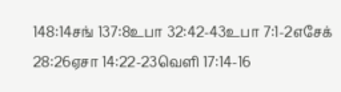148:14சங் 137:8உபா 32:42-43உபா 7:1-2எசேக் 28:26ஏசா 14:22-23வெளி 17:14-16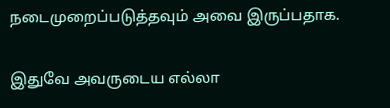நடைமுறைப்படுத்தவும் அவை இருப்பதாக.

இதுவே அவருடைய எல்லா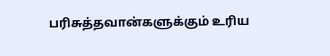பரிசுத்தவான்களுக்கும் உரிய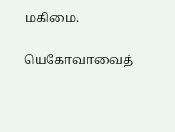மகிமை.

யெகோவாவைத்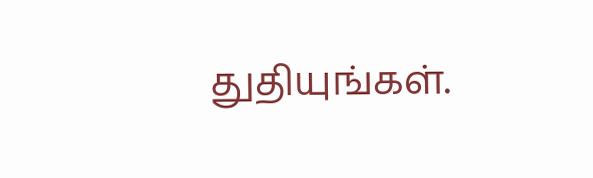துதியுங்கள்.